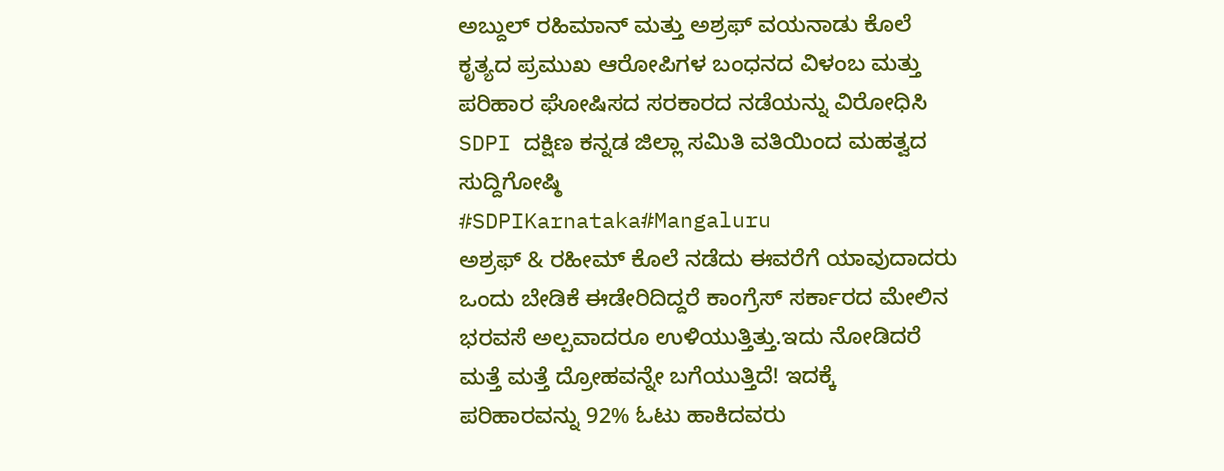ಅಬ್ದುಲ್ ರಹಿಮಾನ್ ಮತ್ತು ಅಶ್ರಫ್ ವಯನಾಡು ಕೊಲೆ ಕೃತ್ಯದ ಪ್ರಮುಖ ಆರೋಪಿಗಳ ಬಂಧನದ ವಿಳಂಬ ಮತ್ತು ಪರಿಹಾರ ಘೋಷಿಸದ ಸರಕಾರದ ನಡೆಯನ್ನು ವಿರೋಧಿಸಿ SDPI ದಕ್ಷಿಣ ಕನ್ನಡ ಜಿಲ್ಲಾ ಸಮಿತಿ ವತಿಯಿಂದ ಮಹತ್ವದ ಸುದ್ದಿಗೋಷ್ಠಿ
#SDPIKarnataka#Mangaluru
ಅಶ್ರಫ್ & ರಹೀಮ್ ಕೊಲೆ ನಡೆದು ಈವರೆಗೆ ಯಾವುದಾದರು ಒಂದು ಬೇಡಿಕೆ ಈಡೇರಿದಿದ್ದರೆ ಕಾಂಗ್ರೆಸ್ ಸರ್ಕಾರದ ಮೇಲಿನ ಭರವಸೆ ಅಲ್ಪವಾದರೂ ಉಳಿಯುತ್ತಿತ್ತು.ಇದು ನೋಡಿದರೆ ಮತ್ತೆ ಮತ್ತೆ ದ್ರೋಹವನ್ನೇ ಬಗೆಯುತ್ತಿದೆ! ಇದಕ್ಕೆ ಪರಿಹಾರವನ್ನು 92% ಓಟು ಹಾಕಿದವರು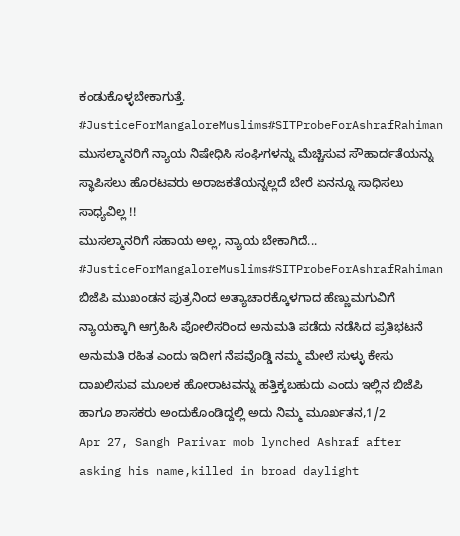ಕಂಡುಕೊಳ್ಳಬೇಕಾಗುತ್ತೆ.
#JusticeForMangaloreMuslims#SITProbeForAshrafRahiman
ಮುಸಲ್ಮಾನರಿಗೆ ನ್ಯಾಯ ನಿಷೇಧಿಸಿ ಸಂಘಿಗಳನ್ನು ಮೆಚ್ಚಿಸುವ ಸೌಹಾರ್ದತೆಯನ್ನು ಸ್ಥಾಪಿಸಲು ಹೊರಟವರು ಅರಾಜಕತೆಯನ್ನಲ್ಲದೆ ಬೇರೆ ಏನನ್ನೂ ಸಾಧಿಸಲು ಸಾಧ್ಯವಿಲ್ಲ !!
ಮುಸಲ್ಮಾನರಿಗೆ ಸಹಾಯ ಅಲ್ಲ, ನ್ಯಾಯ ಬೇಕಾಗಿದೆ...
#JusticeForMangaloreMuslims#SITProbeForAshrafRahiman
ಬಿಜೆಪಿ ಮುಖಂಡನ ಪುತ್ರನಿಂದ ಅತ್ಯಾಚಾರಕ್ಕೊಳಗಾದ ಹೆಣ್ಣುಮಗುವಿಗೆ ನ್ಯಾಯಕ್ಕಾಗಿ ಆಗ್ರಹಿಸಿ ಪೋಲಿಸರಿಂದ ಅನುಮತಿ ಪಡೆದು ನಡೆಸಿದ ಪ್ರತಿಭಟನೆ ಅನುಮತಿ ರಹಿತ ಎಂದು ಇದೀಗ ನೆಪವೊಡ್ಡಿ ನಮ್ಮ ಮೇಲೆ ಸುಳ್ಳು ಕೇಸು ದಾಖಲಿಸುವ ಮೂಲಕ ಹೋರಾಟವನ್ನು ಹತ್ತಿಕ್ಕಬಹುದು ಎಂದು ಇಲ್ಲಿನ ಬಿಜೆಪಿ ಹಾಗೂ ಶಾಸಕರು ಅಂದುಕೊಂಡಿದ್ದಲ್ಲಿ ಅದು ನಿಮ್ಮ ಮೂರ್ಖತನ,1/2
Apr 27, Sangh Parivar mob lynched Ashraf after asking his name,killed in broad daylight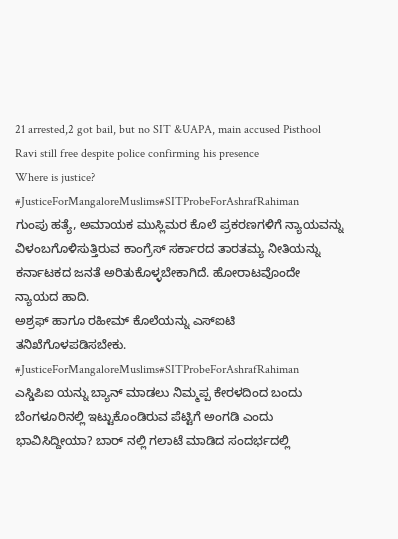21 arrested,2 got bail, but no SIT &UAPA, main accused Pisthool Ravi still free despite police confirming his presence
Where is justice?
#JusticeForMangaloreMuslims#SITProbeForAshrafRahiman
ಗುಂಪು ಹತ್ಯೆ, ಅಮಾಯಕ ಮುಸ್ಲಿಮರ ಕೊಲೆ ಪ್ರಕರಣಗಳಿಗೆ ನ್ಯಾಯವನ್ನು ವಿಳಂಬಗೊಳಿಸುತ್ತಿರುವ ಕಾಂಗ್ರೆಸ್ ಸರ್ಕಾರದ ತಾರತಮ್ಯ ನೀತಿಯನ್ನು ಕರ್ನಾಟಕದ ಜನತೆ ಅರಿತುಕೊಳ್ಳಬೇಕಾಗಿದೆ. ಹೋರಾಟವೊಂದೇ ನ್ಯಾಯದ ಹಾದಿ.
ಅಶ್ರಫ್ ಹಾಗೂ ರಹೀಮ್ ಕೊಲೆಯನ್ನು ಎಸ್ಐಟಿ ತನಿಖೆಗೊಳಪಡಿಸಬೇಕು.
#JusticeForMangaloreMuslims#SITProbeForAshrafRahiman
ಎಸ್ಡಿಪಿಐ ಯನ್ನು ಬ್ಯಾನ್ ಮಾಡಲು ನಿಮ್ಮಪ್ಪ ಕೇರಳದಿಂದ ಬಂದು ಬೆಂಗಳೂರಿನಲ್ಲಿ ಇಟ್ಟುಕೊಂಡಿರುವ ಪೆಟ್ಟಿಗೆ ಅಂಗಡಿ ಎಂದು ಭಾವಿಸಿದ್ದೀಯಾ? ಬಾರ್ ನಲ್ಲಿ ಗಲಾಟೆ ಮಾಡಿದ ಸಂದರ್ಭದಲ್ಲಿ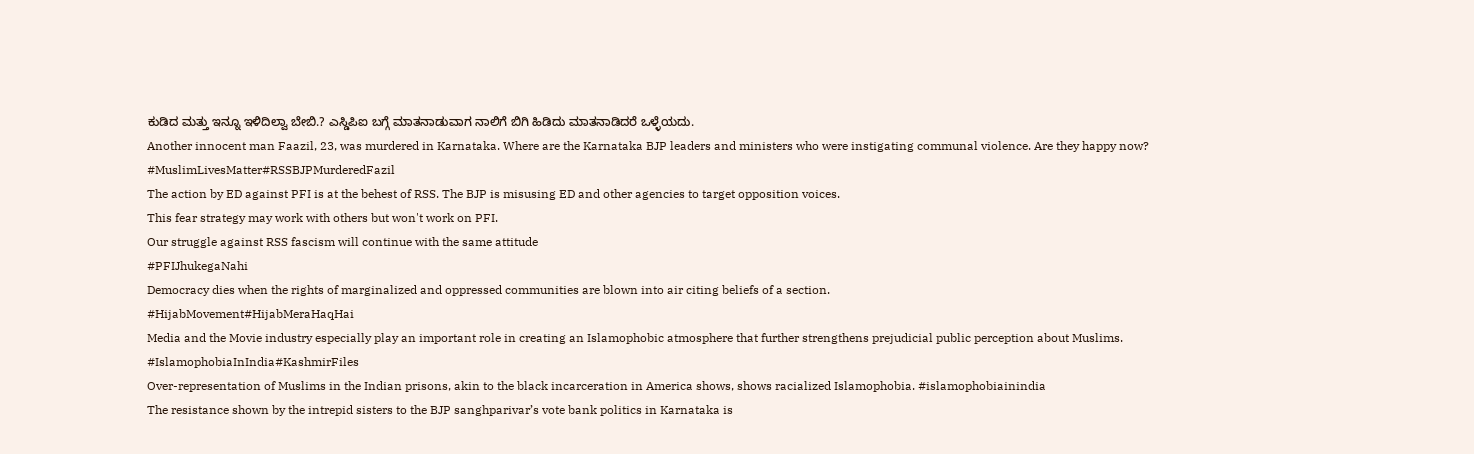ಕುಡಿದ ಮತ್ತು ಇನ್ನೂ ಇಳಿದಿಲ್ವಾ ಬೇಬಿ.? ಎಸ್ಡಿಪಿಐ ಬಗ್ಗೆ ಮಾತನಾಡುವಾಗ ನಾಲಿಗೆ ಬಿಗಿ ಹಿಡಿದು ಮಾತನಾಡಿದರೆ ಒಳ್ಳೆಯದು.
Another innocent man Faazil, 23, was murdered in Karnataka. Where are the Karnataka BJP leaders and ministers who were instigating communal violence. Are they happy now? #MuslimLivesMatter#RSSBJPMurderedFazil
The action by ED against PFI is at the behest of RSS. The BJP is misusing ED and other agencies to target opposition voices.
This fear strategy may work with others but won't work on PFI.
Our struggle against RSS fascism will continue with the same attitude
#PFIJhukegaNahi
Democracy dies when the rights of marginalized and oppressed communities are blown into air citing beliefs of a section.
#HijabMovement#HijabMeraHaqHai
Media and the Movie industry especially play an important role in creating an Islamophobic atmosphere that further strengthens prejudicial public perception about Muslims. #IslamophobiaInIndia#KashmirFiles
Over-representation of Muslims in the Indian prisons, akin to the black incarceration in America shows, shows racialized Islamophobia. #islamophobiainindia
The resistance shown by the intrepid sisters to the BJP sanghparivar’s vote bank politics in Karnataka is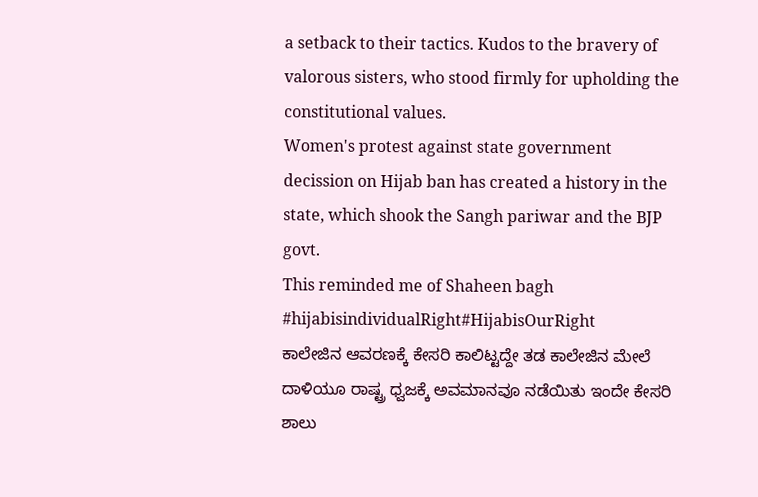a setback to their tactics. Kudos to the bravery of valorous sisters, who stood firmly for upholding the constitutional values.
Women's protest against state government decission on Hijab ban has created a history in the state, which shook the Sangh pariwar and the BJP govt.
This reminded me of Shaheen bagh
#hijabisindividualRight#HijabisOurRight
ಕಾಲೇಜಿನ ಆವರಣಕ್ಕೆ ಕೇಸರಿ ಕಾಲಿಟ್ಟದ್ದೇ ತಡ ಕಾಲೇಜಿನ ಮೇಲೆ ದಾಳಿಯೂ ರಾಷ್ಟ್ರ ಧ್ವಜಕ್ಕೆ ಅವಮಾನವೂ ನಡೆಯಿತು ಇಂದೇ ಕೇಸರಿ ಶಾಲು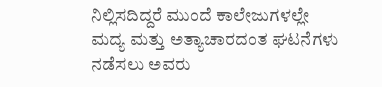ನಿಲ್ಲಿಸದಿದ್ದರೆ ಮುಂದೆ ಕಾಲೇಜುಗಳಲ್ಲೇ ಮದ್ಯ ಮತ್ತು ಅತ್ಯಾಚಾರದಂತ ಘಟನೆಗಳು ನಡೆಸಲು ಅವರು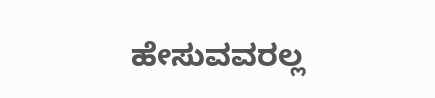ಹೇಸುವವರಲ್ಲ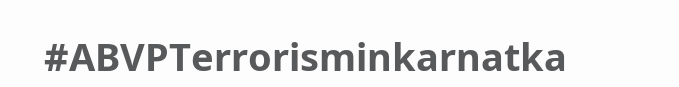#ABVPTerrorisminkarnatka